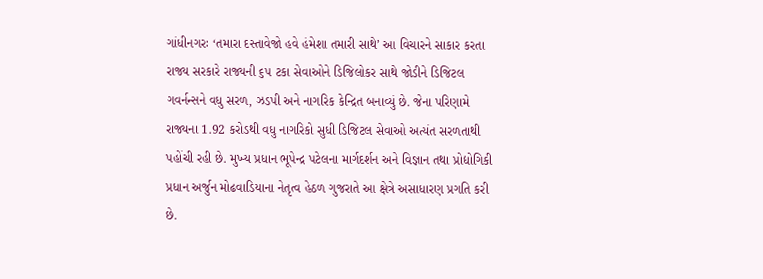ગાંધીનગરઃ ‘તમારા દસ્તાવેજો હવે હંમેશા તમારી સાથે’ આ વિચારને સાકાર કરતા રાજ્ય સરકારે રાજ્યની ૬૫ ટકા સેવાઓને ડિજિલોકર સાથે જોડીને ડિજિટલ ગવર્નન્સને વધુ સરળ, ઝડપી અને નાગરિક કેન્દ્રિત બનાવ્યું છે. જેના પરિણામે રાજ્યના 1.92 કરોડથી વધુ નાગરિકો સુધી ડિજિટલ સેવાઓ અત્યંત સરળતાથી પહોંચી રહી છે. મુખ્ય પ્રધાન ભૂપેન્દ્ર પટેલના માર્ગદર્શન અને વિજ્ઞાન તથા પ્રોદ્યોગિકી પ્રધાન અર્જુન મોઢવાડિયાના નેતૃત્વ હેઠળ ગુજરાતે આ ક્ષેત્રે અસાધારણ પ્રગતિ કરી છે.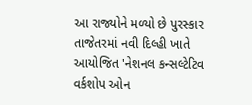આ રાજ્યોને મળ્યો છે પુરસ્કાર
તાજેતરમાં નવી દિલ્હી ખાતે આયોજિત 'નેશનલ કન્સલ્ટેટિવ વર્કશોપ ઓન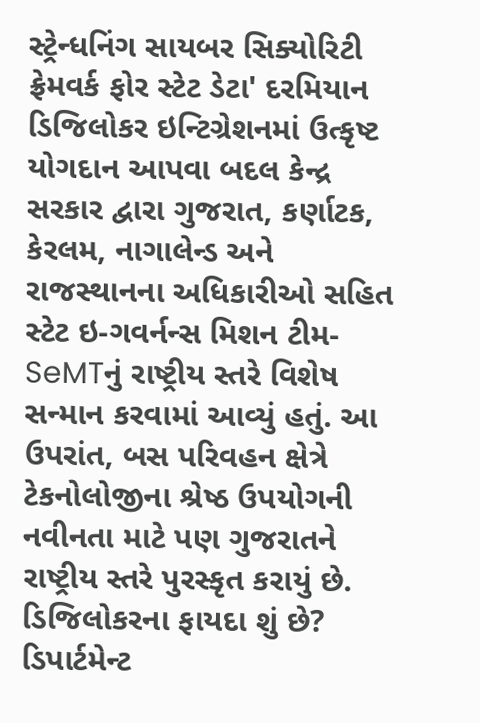સ્ટ્રેન્ધનિંગ સાયબર સિક્યોરિટી ફ્રેમવર્ક ફોર સ્ટેટ ડેટા' દરમિયાન ડિજિલોકર ઇન્ટિગ્રેશનમાં ઉત્કૃષ્ટ યોગદાન આપવા બદલ કેન્દ્ર સરકાર દ્વારા ગુજરાત, કર્ણાટક, કેરલમ, નાગાલેન્ડ અને રાજસ્થાનના અધિકારીઓ સહિત સ્ટેટ ઇ-ગવર્નન્સ મિશન ટીમ-SeMTનું રાષ્ટ્રીય સ્તરે વિશેષ સન્માન કરવામાં આવ્યું હતું. આ ઉપરાંત, બસ પરિવહન ક્ષેત્રે ટેકનોલોજીના શ્રેષ્ઠ ઉપયોગની નવીનતા માટે પણ ગુજરાતને રાષ્ટ્રીય સ્તરે પુરસ્કૃત કરાયું છે.
ડિજિલોકરના ફાયદા શું છે?
ડિપાર્ટમેન્ટ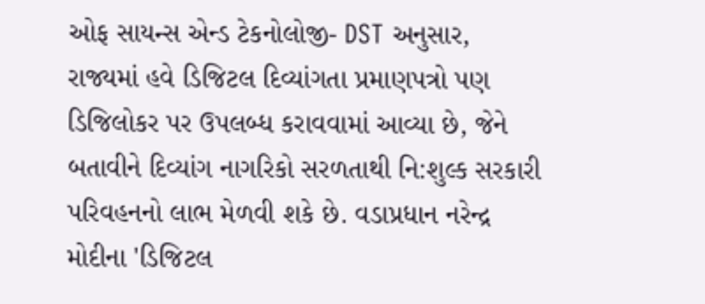ઓફ સાયન્સ એન્ડ ટેકનોલોજી- DST અનુસાર, રાજ્યમાં હવે ડિજિટલ દિવ્યાંગતા પ્રમાણપત્રો પણ ડિજિલોકર પર ઉપલબ્ધ કરાવવામાં આવ્યા છે, જેને બતાવીને દિવ્યાંગ નાગરિકો સરળતાથી નિ:શુલ્ક સરકારી પરિવહનનો લાભ મેળવી શકે છે. વડાપ્રધાન નરેન્દ્ર મોદીના 'ડિજિટલ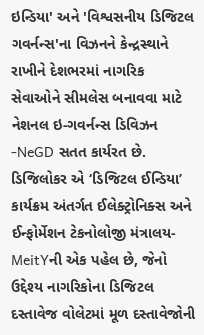ઇન્ડિયા' અને 'વિશ્વસનીય ડિજિટલ ગવર્નન્સ'ના વિઝનને કેન્દ્રસ્થાને રાખીને દેશભરમાં નાગરિક સેવાઓને સીમલેસ બનાવવા માટે નેશનલ ઇ-ગવર્નન્સ ડિવિઝન -NeGD સતત કાર્યરત છે.
ડિજિલોકર એ ‘ડિજિટલ ઈન્ડિયા’ કાર્યક્રમ અંતર્ગત ઈલેક્ટ્રોનિક્સ અને ઈન્ફોર્મેશન ટેકનોલોજી મંત્રાલય-MeitYની એક પહેલ છે, જેનો ઉદ્દેશ્ય નાગરિકોના ડિજિટલ દસ્તાવેજ વોલેટમાં મૂળ દસ્તાવેજોની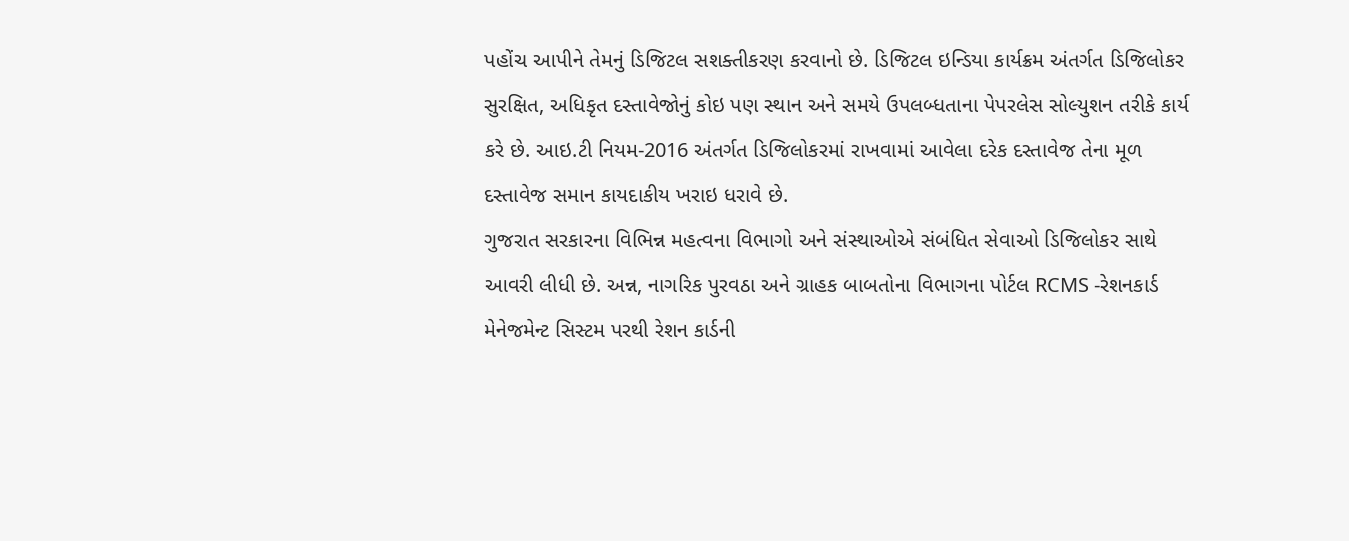પહોંચ આપીને તેમનું ડિજિટલ સશક્તીકરણ કરવાનો છે. ડિજિટલ ઇન્ડિયા કાર્યક્રમ અંતર્ગત ડિજિલોકર સુરક્ષિત, અધિકૃત દસ્તાવેજોનું કોઇ પણ સ્થાન અને સમયે ઉપલબ્ધતાના પેપરલેસ સોલ્યુશન તરીકે કાર્ય કરે છે. આઇ.ટી નિયમ-2016 અંતર્ગત ડિજિલોકરમાં રાખવામાં આવેલા દરેક દસ્તાવેજ તેના મૂળ દસ્તાવેજ સમાન કાયદાકીય ખરાઇ ધરાવે છે.
ગુજરાત સરકારના વિભિન્ન મહત્વના વિભાગો અને સંસ્થાઓએ સંબંધિત સેવાઓ ડિજિલોકર સાથે આવરી લીધી છે. અન્ન, નાગરિક પુરવઠા અને ગ્રાહક બાબતોના વિભાગના પોર્ટલ RCMS -રેશનકાર્ડ મેનેજમેન્ટ સિસ્ટમ પરથી રેશન કાર્ડની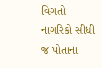વિગતો નાગરિકો સીધી જ પોતાના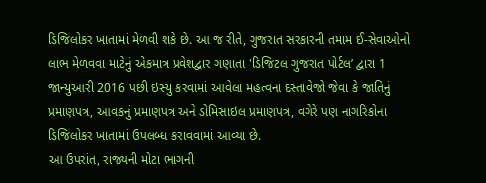ડિજિલોકર ખાતામાં મેળવી શકે છે. આ જ રીતે, ગુજરાત સરકારની તમામ ઈ-સેવાઓનો લાભ મેળવવા માટેનું એકમાત્ર પ્રવેશદ્વાર ગણાતા 'ડિજિટલ ગુજરાત પોર્ટલ’ દ્વારા 1 જાન્યુઆરી 2016 પછી ઇસ્યુ કરવામાં આવેલા મહત્વના દસ્તાવેજો જેવા કે જાતિનું પ્રમાણપત્ર, આવકનું પ્રમાણપત્ર અને ડોમિસાઇલ પ્રમાણપત્ર, વગેરે પણ નાગરિકોના ડિજિલોકર ખાતામાં ઉપલબ્ધ કરાવવામાં આવ્યા છે.
આ ઉપરાંત, રાજ્યની મોટા ભાગની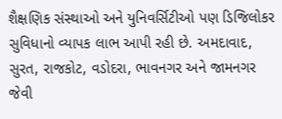શૈક્ષણિક સંસ્થાઓ અને યુનિવર્સિટીઓ પણ ડિજિલોકર સુવિધાનો વ્યાપક લાભ આપી રહી છે. અમદાવાદ, સુરત, રાજકોટ, વડોદરા, ભાવનગર અને જામનગર જેવી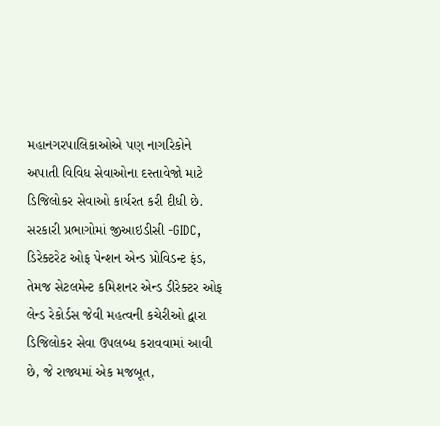મહાનગરપાલિકાઓએ પણ નાગરિકોને અપાતી વિવિધ સેવાઓના દસ્તાવેજો માટે ડિજિલોકર સેવાઓ કાર્યરત કરી દીધી છે. સરકારી પ્રભાગોમાં જીઆઇડીસી -GIDC, ડિરેક્ટરેટ ઓફ પેન્શન એન્ડ પ્રોવિડન્ટ ફંડ, તેમજ સેટલમેન્ટ કમિશનર એન્ડ ડીરેક્ટર ઓફ લેન્ડ રેકોર્ડસ જેવી મહત્વની કચેરીઓ દ્વારા ડિજિલોકર સેવા ઉપલબ્ધ કરાવવામાં આવી છે, જે રાજ્યમાં એક મજબૂત,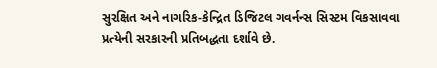સુરક્ષિત અને નાગરિક-કેન્દ્રિત ડિજિટલ ગવર્નન્સ સિસ્ટમ વિકસાવવા પ્રત્યેની સરકારની પ્રતિબદ્ધતા દર્શાવે છે.